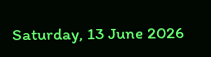Saturday, 13 June 2026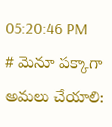05:20:46 PM
# మెనూ పక్కాగా అమలు చేయాలి: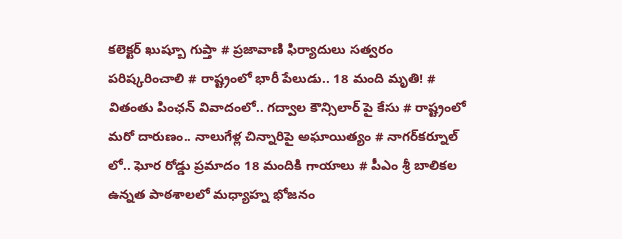కలెక్టర్ ఖుష్బూ గుప్తా # ప్రజావాణి ఫిర్యాదులు సత్వరం పరిష్కరించాలి # రాష్ట్రంలో భారీ పేలుడు.. 18 మంది మృతి! # వితంతు పింఛన్ వివాదంలో.. గద్వాల కౌన్సిలార్ పై కేసు # రాష్ట్రంలో మరో దారుణం.. నాలుగేళ్ల చిన్నారిపై అఘాయిత్యం # నాగర్‌కర్నూల్ లో.. ఘోర రోడ్డు ప్రమాదం 18 మందికి గాయాలు # పీఎం శ్రీ బాలికల ఉన్నత పాఠశాలలో మధ్యాహ్న భోజనం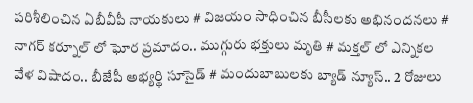పరిశీలించిన ఏబీవీపీ నాయకులు # విజయం సాధించిన బీసీలకు అభినందనలు # నాగర్ కర్నూల్ లో ఘోర ప్రమాదం.. ముగ్గురు భక్తులు మృతి # మక్తల్ లో ఎన్నికల వేళ విషాదం.. బీజేపీ అభ్యర్థి సూసైడ్ # మందుబాబులకు బ్యాడ్ న్యూస్.. 2 రోజులు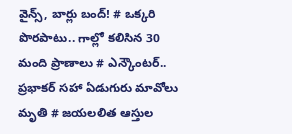వైన్స్, బార్లు బంద్! # ఒక్కరి పొరపాటు.. గాల్లో కలిసిన 30 మంది ప్రాణాలు # ఎన్కౌంటర్.. ప్రభాకర్ సహా ఏడుగురు మావోలు మృతి # జయలలిత ఆస్తుల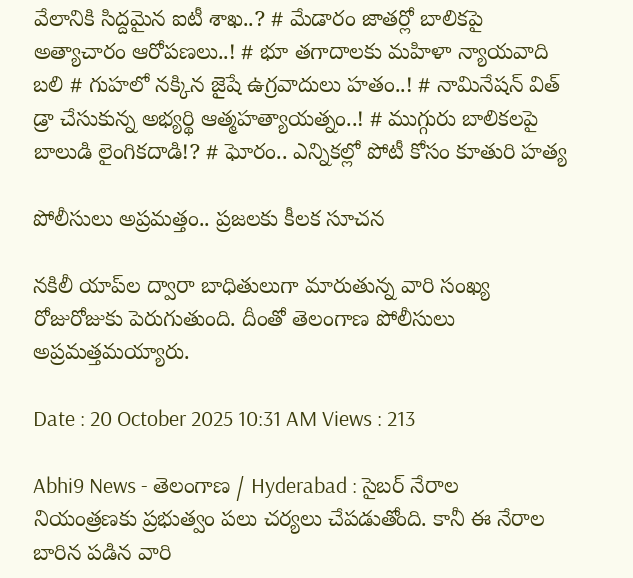వేలానికి సిద్దమైన ఐటీ శాఖ..? # మేడారం జాతర్లో బాలికపై అత్యాచారం ఆరోపణలు..! # భూ తగాదాలకు మహిళా న్యాయవాది బలి # గుహలో నక్కిన జైషే ఉగ్రవాదులు హతం..! # నామినేషన్ విత్ డ్రా చేసుకున్న అభ్యర్థి ఆత్మహత్యాయత్నం..! # ముగ్గురు బాలికలపై బాలుడి లైంగికదాడి!? # ఘోరం.. ఎన్నికల్లో పోటీ కోసం కూతురి హత్య

పోలీసులు అప్రమత్తం.. ప్రజలకు కీలక సూచన

నకిలీ యాప్‌ల ద్వారా బాధితులుగా మారుతున్న వారి సంఖ్య రోజురోజుకు పెరుగుతుంది. దీంతో తెలంగాణ పోలీసులు అప్రమత్తమయ్యారు.

Date : 20 October 2025 10:31 AM Views : 213

Abhi9 News - తెలంగాణ / Hyderabad : సైబర్ నేరాల నియంత్రణకు ప్రభుత్వం పలు చర్యలు చేపడుతోంది. కానీ ఈ నేరాల బారిన పడిన వారి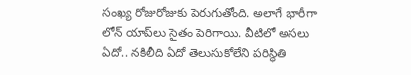సంఖ్య రోజురోజుకు పెరుగుతోంది. అలాగే భారీగా లోన్ యాప్‌లు సైతం పెరిగాయి. వీటిలో అసలు ఏదో.. నకిలీది ఏదో తెలుసుకోలేని పరిస్థితి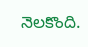నెలకొంది.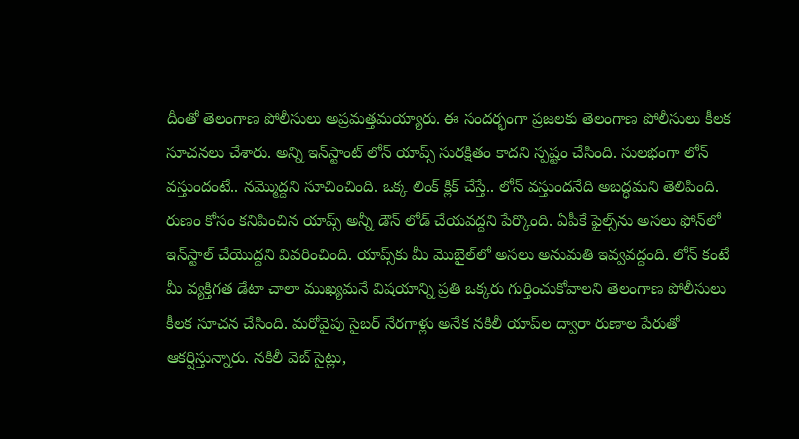దీంతో తెలంగాణ పోలీసులు అప్రమత్తమయ్యారు. ఈ సందర్భంగా ప్రజలకు తెలంగాణ పోలీసులు కీలక సూచనలు చేశారు. అన్ని ఇన్‌స్టాంట్‌ లోన్ యాప్స్ సురక్షితం కాదని స్పష్టం చేసింది. సులభంగా లోన్ వస్తుందంటే.. నమ్మొద్దని సూచించింది. ఒక్క లింక్ క్లిక్‌ చేస్తే.. లోన్ వస్తుందనేది అబద్ధమని తెలిపింది. రుణం కోసం కనిపించిన యాప్స్ అన్నీ డౌన్ లోడ్ చేయవద్దని పేర్కొంది. ఏపీకే ఫైల్స్‌ను అసలు ఫోన్‌లో ఇన్‌స్టాల్ చేయొద్దని వివరించింది. యాప్స్‌కు మీ మొబైల్‌లో అసలు అనుమతి ఇవ్వవద్దంది. లోన్ కంటే మీ వ్యక్తిగత డేటా చాలా ముఖ్యమనే విషయాన్ని ప్రతి ఒక్కరు గుర్తించుకోవాలని తెలంగాణ పోలీసులు కీలక సూచన చేసింది. మరోవైపు సైబర్ నేరగాళ్లు అనేక నకిలీ యాప్‌ల ద్వారా రుణాల పేరుతో ఆకర్షిస్తున్నారు. నకిలీ వెబ్ సైట్లు,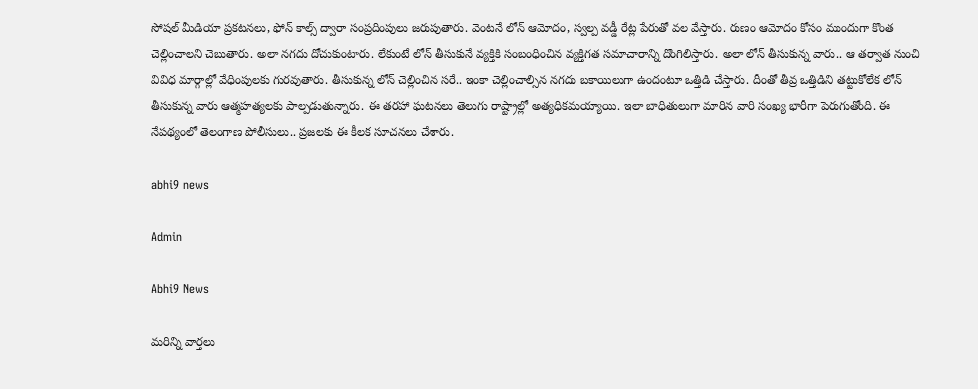సోషల్ మీడియా ప్రకటనలు, ఫోన్ కాల్స్ ద్వారా సంప్రదింపులు జరుపుతారు. వెంటనే లోన్ ఆమోదం, స్వల్ప వడ్డీ రేట్ల పేరుతో వల వేస్తారు. రుణం ఆమోదం కోసం ముందుగా కొంత చెల్లించాలని చెబుతారు. అలా నగదు దోచుకుంటారు. లేకుంటే లోన్ తీసుకునే వ్యక్తికి సంబంధించిన వ్యక్తిగత సమాచారాన్ని దొంగిలిస్తారు. అలా లోన్ తీసుకున్న వారు.. ఆ తర్వాత నుంచి వివిధ మార్గాల్లో వేధింపులకు గురవుతారు. తీసుకున్న లోన్ చెల్లించిన సరే.. ఇంకా చెల్లించాల్సిన నగదు బకాయిలుగా ఉందంటూ ఒత్తిడి చేస్తారు. దీంతో తీవ్ర ఒత్తిడిని తట్టుకోలేక లోన్ తీసుకున్న వారు ఆత్మహత్యలకు పాల్పడుతున్నారు. ఈ తరహా ఘటనలు తెలుగు రాష్ట్రాల్లో అత్యధికమయ్యాయి. ఇలా బాధితులుగా మారిన వారి సంఖ్య భారీగా పెరుగుతోంది. ఈ నేపథ్యంలో తెలంగాణ పోలీసులు.. ప్రజలకు ఈ కీలక సూచనలు చేశారు.

abhi9 news

Admin

Abhi9 News

మరిన్ని వార్తలు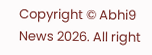Copyright © Abhi9 News 2026. All right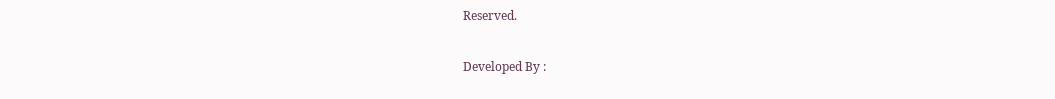Reserved.

Developed By :